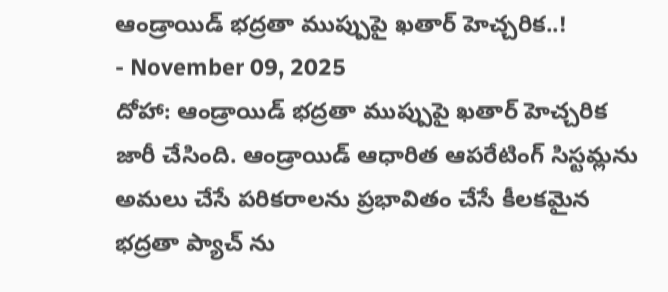ఆండ్రాయిడ్ భద్రతా ముప్పుపై ఖతార్ హెచ్చరిక..!
- November 09, 2025
దోహా: ఆండ్రాయిడ్ భద్రతా ముప్పుపై ఖతార్ హెచ్చరిక జారీ చేసింది. ఆండ్రాయిడ్ ఆధారిత ఆపరేటింగ్ సిస్టమ్లను అమలు చేసే పరికరాలను ప్రభావితం చేసే కీలకమైన భద్రతా ప్యాచ్ ను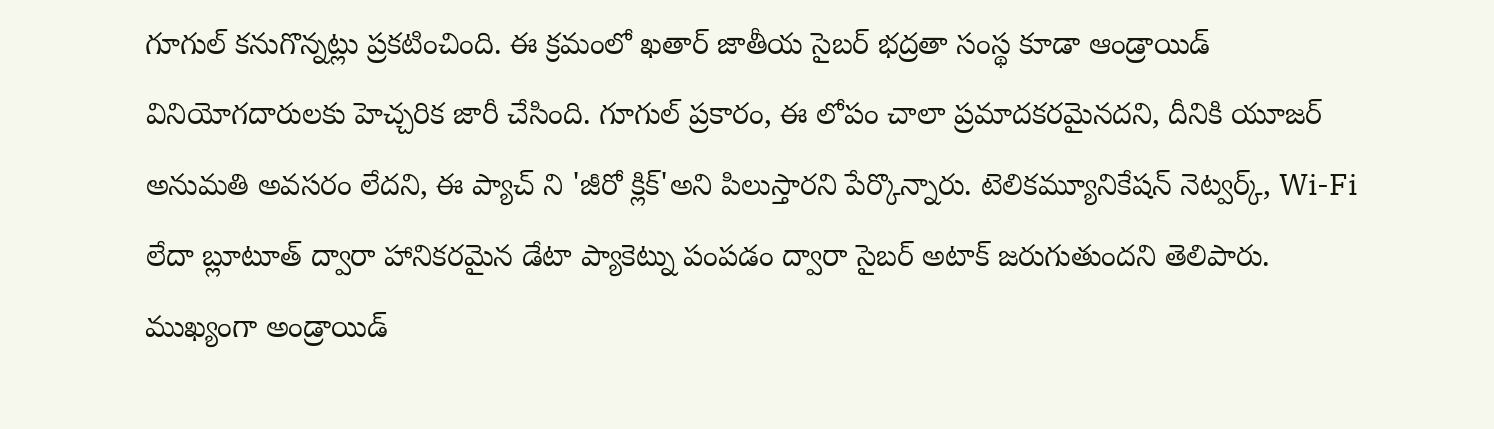గూగుల్ కనుగొన్నట్లు ప్రకటించింది. ఈ క్రమంలో ఖతార్ జాతీయ సైబర్ భద్రతా సంస్థ కూడా ఆండ్రాయిడ్ వినియోగదారులకు హెచ్చరిక జారీ చేసింది. గూగుల్ ప్రకారం, ఈ లోపం చాలా ప్రమాదకరమైనదని, దీనికి యూజర్ అనుమతి అవసరం లేదని, ఈ ప్యాచ్ ని 'జీరో క్లిక్'అని పిలుస్తారని పేర్కొన్నారు. టెలికమ్యూనికేషన్ నెట్వర్క్, Wi-Fi లేదా బ్లూటూత్ ద్వారా హానికరమైన డేటా ప్యాకెట్ను పంపడం ద్వారా సైబర్ అటాక్ జరుగుతుందని తెలిపారు.
ముఖ్యంగా అండ్రాయిడ్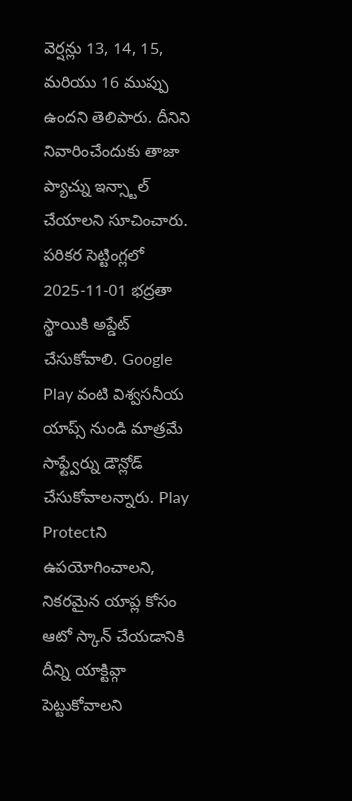వెర్షన్లు 13, 14, 15, మరియు 16 ముప్పు ఉందని తెలిపారు. దీనిని నివారించేందుకు తాజా ప్యాచ్ను ఇన్స్టాల్ చేయాలని సూచించారు. పరికర సెట్టింగ్లలో 2025-11-01 భద్రతా స్థాయికి అప్డేట్ చేసుకోవాలి. Google Play వంటి విశ్వసనీయ యాప్స్ నుండి మాత్రమే సాఫ్ట్వేర్ను డౌన్లోడ్ చేసుకోవాలన్నారు. Play Protectని ఉపయోగించాలని, నికరమైన యాప్ల కోసం ఆటో స్కాన్ చేయడానికి దీన్ని యాక్టివ్గా పెట్టుకోవాలని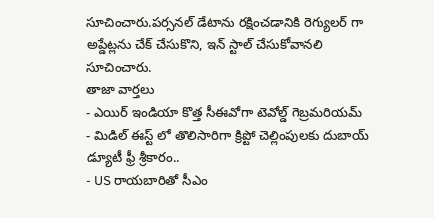సూచించారు.పర్సనల్ డేటాను రక్షించడానికి రెగ్యులర్ గా అప్డేట్లను చేక్ చేసుకొని, ఇన్ స్టాల్ చేసుకోవానలి సూచించారు.
తాజా వార్తలు
- ఎయిర్ ఇండియా కొత్త సీఈవోగా టెవోల్డ్ గెబ్రమరియమ్
- మిడిల్ ఈస్ట్ లో తొలిసారిగా క్రిప్టో చెల్లింపులకు దుబాయ్ డ్యూటీ ఫ్రీ శ్రీకారం..
- US రాయబారితో సీఎం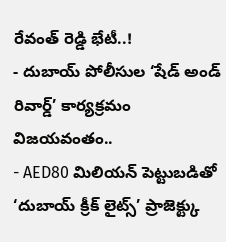రేవంత్ రెడ్డి భేటీ..!
- దుబాయ్ పోలీసుల ‘షేడ్ అండ్ రివార్డ్’ కార్యక్రమం విజయవంతం..
- AED80 మిలియన్ పెట్టుబడితో ‘దుబాయ్ క్రీక్ లైట్స్’ ప్రాజెక్ట్కు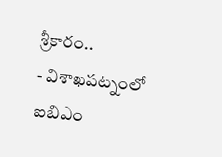శ్రీకారం..
- విశాఖపట్నంలో ఐబిఎం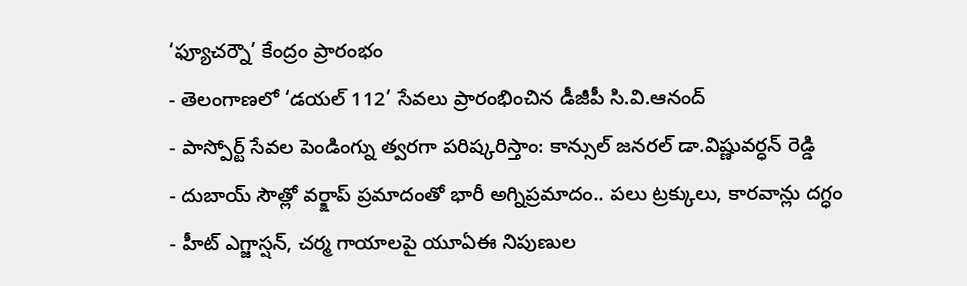‘ఫ్యూచర్నౌ’ కేంద్రం ప్రారంభం
- తెలంగాణలో ‘డయల్ 112’ సేవలు ప్రారంభించిన డీజీపీ సి.వి.ఆనంద్
- పాస్పోర్ట్ సేవల పెండింగ్ను త్వరగా పరిష్కరిస్తాం: కాన్సుల్ జనరల్ డా.విష్ణువర్ధన్ రెడ్డి
- దుబాయ్ సౌత్లో వర్క్షాప్ ప్రమాదంతో భారీ అగ్నిప్రమాదం.. పలు ట్రక్కులు, కారవాన్లు దగ్ధం
- హీట్ ఎగ్జాస్షన్, చర్మ గాయాలపై యూఏఈ నిపుణుల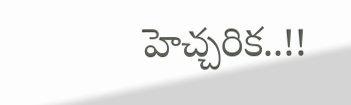హెచ్చరిక..!!